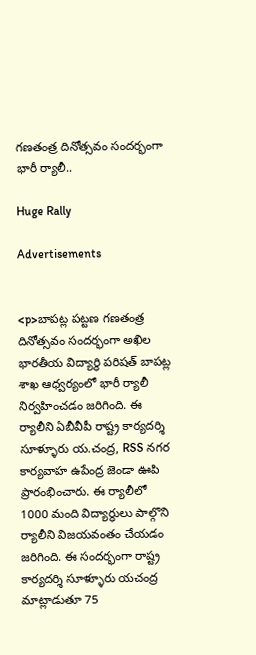గణతంత్ర దినోత్సవం సందర్భంగా భారీ ర్యాలీ..

Huge Rally

Advertisements


<p>బాపట్ల పట్టణ గణతంత్ర దినోత్సవం సందర్భంగా అఖిల భారతీయ విద్యార్థి పరిషత్ బాపట్ల శాఖ ఆధ్వర్యంలో భారీ ర్యాలీ నిర్వహించడం జరిగింది. ఈ ర్యాలీని ఏబీవీపీ రాష్ట్ర కార్యదర్శి సూళ్ళూరు య.చంద్ర, RSS నగర కార్యవాహ ఉపేంద్ర జెండా ఊపి ప్రారంభించారు. ఈ ర్యాలీలో 1000 మంది విద్యార్థులు పాల్గొని ర్యాలీని విజయవంతం చేయడం జరిగింది. ఈ సందర్భంగా రాష్ట్ర కార్యదర్శి సూళ్ళూరు యచంద్ర మాట్లాడుతూ 75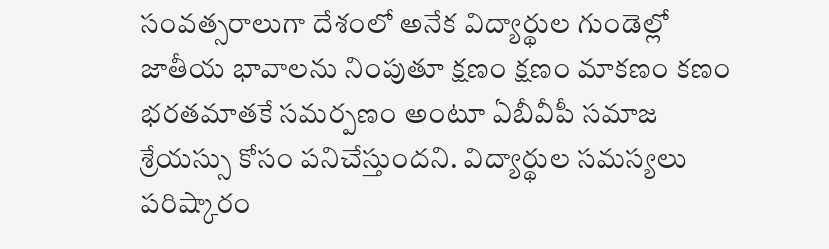సంవత్సరాలుగా దేశంలో అనేక విద్యార్థుల గుండెల్లో జాతీయ భావాలను నింపుతూ క్షణం క్షణం మాకణం కణం భరతమాతకే సమర్పణం అంటూ ఏబీవీపీ సమాజ శ్రేయస్సు కోసం పనిచేస్తుందని. విద్యార్థుల సమస్యలు పరిష్కారం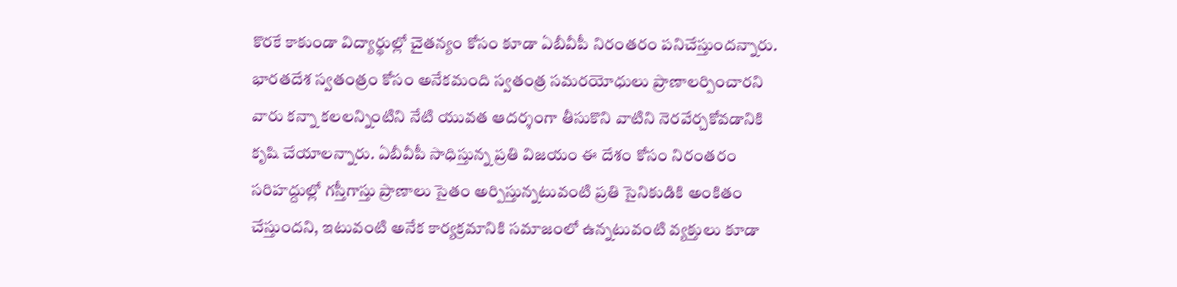కొరకే కాకుండా విద్యార్థుల్లో చైతన్యం కోసం కూడా ఏబీవీపీ నిరంతరం పనిచేస్తుందన్నారు. భారతదేశ స్వతంత్రం కోసం అనేకమంది స్వతంత్ర సమరయోధులు ప్రాణాలర్పించారని వారు కన్నా కలలన్నింటిని నేటి యువత ఆదర్శంగా తీసుకొని వాటిని నెరవేర్చకోవడానికి కృషి చేయాలన్నారు. ఏబీవీపీ సాధిస్తున్న ప్రతి విజయం ఈ దేశం కోసం నిరంతరం సరిహద్దుల్లో గస్తీగాస్తు ప్రాణాలు సైతం అర్పిస్తున్నటువంటి ప్రతి సైనికుడికి అంకితం చేస్తుందని, ఇటువంటి అనేక కార్యక్రమానికి సమాజంలో ఉన్నటువంటి వ్యక్తులు కూడా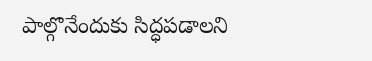పాల్గొనేందుకు సిద్ధపడాలని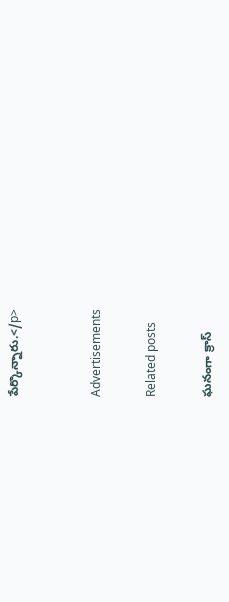పేర్కొన్నారు.</p>


Advertisements

Related posts

ఘనంగా క్రాస్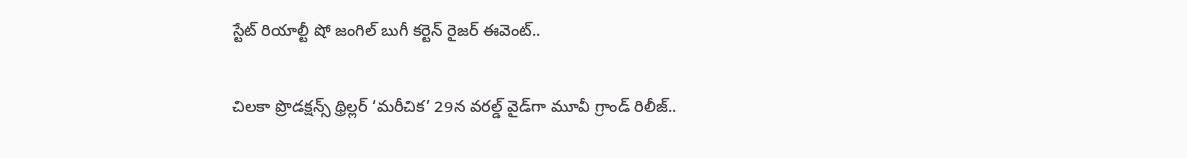స్టేట్ రియాల్టీ షో జంగిల్ బుగీ కర్టెన్ రైజర్ ఈవెంట్..

చిలకా ప్రొడక్ష‌న్స్ థ్రిల్ల‌ర్ ‘మరీచిక’ 29న వరల్డ్ వైడ్‌గా మూవీ గ్రాండ్ రిలీజ్‌..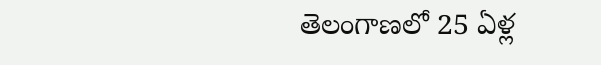తెలంగాణలో 25 ఏళ్ల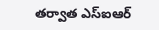తర్వాత ఎస్ఐఆర్